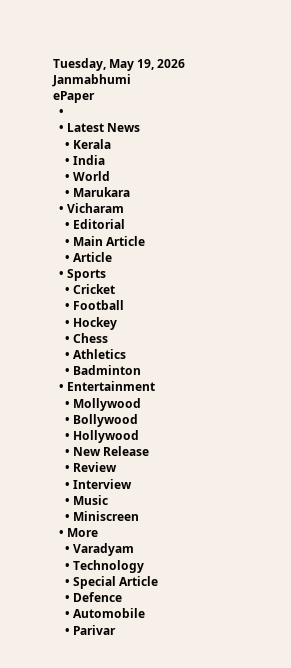Tuesday, May 19, 2026
Janmabhumi
ePaper
  •
  • Latest News
    • Kerala
    • India
    • World
    • Marukara
  • Vicharam
    • Editorial
    • Main Article
    • Article
  • Sports
    • Cricket
    • Football
    • Hockey
    • Chess
    • Athletics
    • Badminton
  • Entertainment
    • Mollywood
    • Bollywood
    • Hollywood
    • New Release
    • Review
    • Interview
    • Music
    • Miniscreen
  • More
    • Varadyam
    • Technology
    • Special Article
    • Defence
    • Automobile
    • Parivar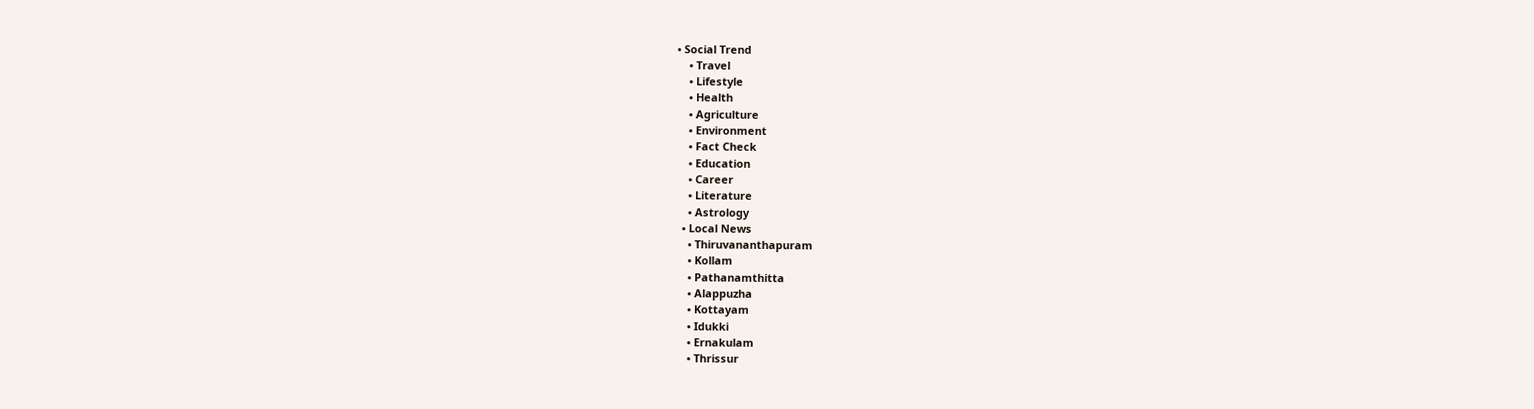• Social Trend
    • Travel
    • Lifestyle
    • Health
    • Agriculture
    • Environment
    • Fact Check
    • Education
    • Career
    • Literature
    • Astrology
  • Local News
    • Thiruvananthapuram
    • Kollam
    • Pathanamthitta
    • Alappuzha
    • Kottayam
    • Idukki
    • Ernakulam
    • Thrissur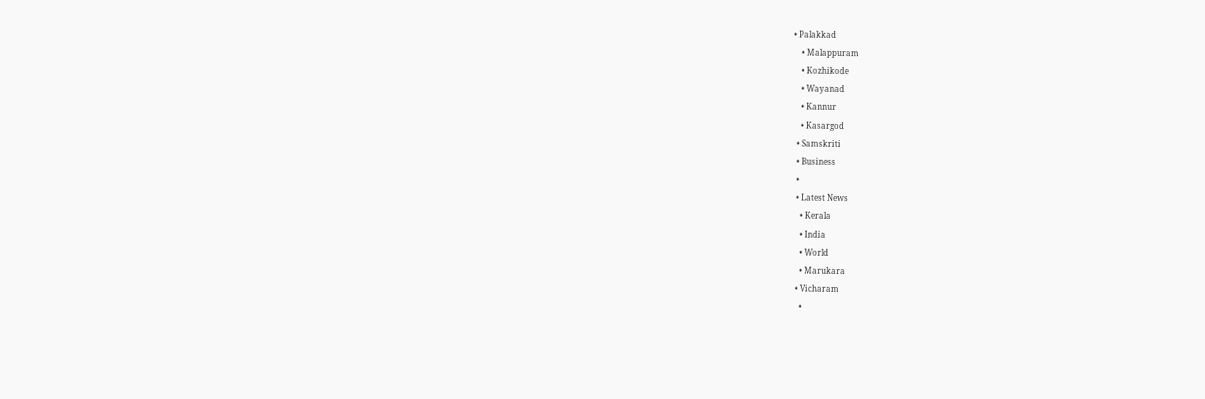• Palakkad
    • Malappuram
    • Kozhikode
    • Wayanad
    • Kannur
    • Kasargod
  • Samskriti
  • Business
  •
  • Latest News
    • Kerala
    • India
    • World
    • Marukara
  • Vicharam
    •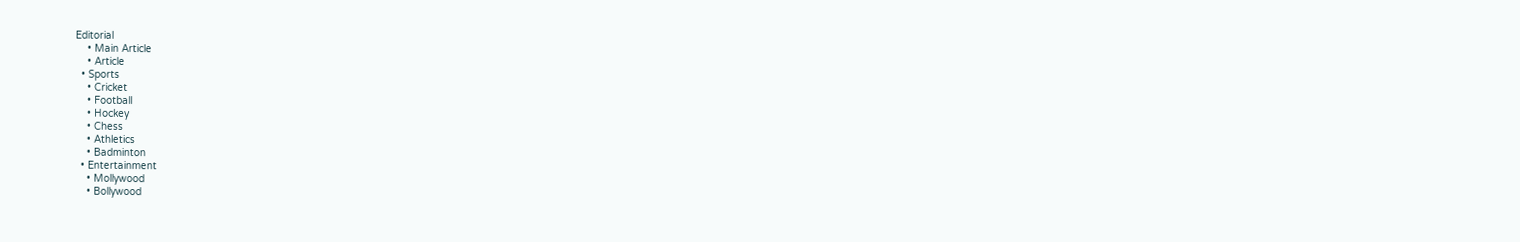Editorial
    • Main Article
    • Article
  • Sports
    • Cricket
    • Football
    • Hockey
    • Chess
    • Athletics
    • Badminton
  • Entertainment
    • Mollywood
    • Bollywood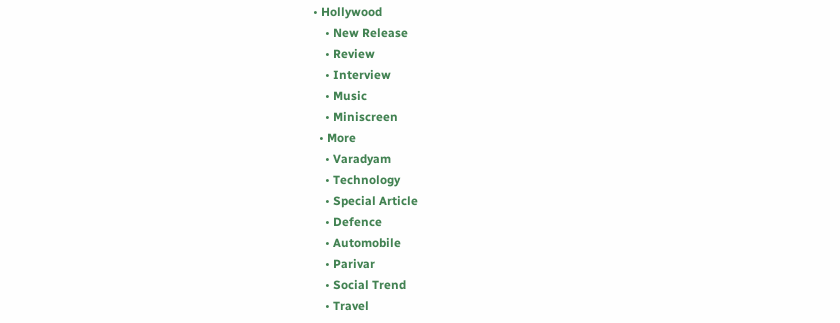• Hollywood
    • New Release
    • Review
    • Interview
    • Music
    • Miniscreen
  • More
    • Varadyam
    • Technology
    • Special Article
    • Defence
    • Automobile
    • Parivar
    • Social Trend
    • Travel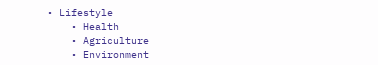• Lifestyle
    • Health
    • Agriculture
    • Environment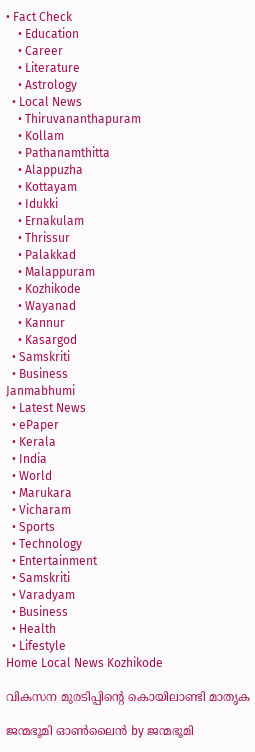• Fact Check
    • Education
    • Career
    • Literature
    • Astrology
  • Local News
    • Thiruvananthapuram
    • Kollam
    • Pathanamthitta
    • Alappuzha
    • Kottayam
    • Idukki
    • Ernakulam
    • Thrissur
    • Palakkad
    • Malappuram
    • Kozhikode
    • Wayanad
    • Kannur
    • Kasargod
  • Samskriti
  • Business
Janmabhumi
  • Latest News
  • ePaper
  • Kerala
  • India
  • World
  • Marukara
  • Vicharam
  • Sports
  • Technology
  • Entertainment
  • Samskriti
  • Varadyam
  • Business
  • Health
  • Lifestyle
Home Local News Kozhikode

വികസന മുരടിപ്പിന്റെ കൊയിലാണ്ടി മാതൃക

ജന്മഭൂമി ഓണ്‍ലൈന്‍ by ജന്മഭൂമി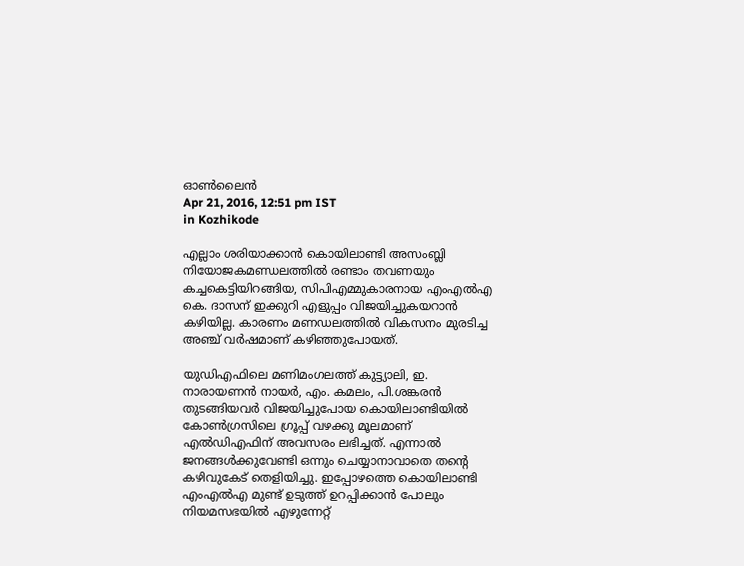ഓണ്‍ലൈന്‍
Apr 21, 2016, 12:51 pm IST
in Kozhikode

എല്ലാം ശരിയാക്കാന്‍ കൊയിലാണ്ടി അസംബ്ലി നിയോജകമണ്ഡലത്തില്‍ രണ്ടാം തവണയും കച്ചകെട്ടിയിറങ്ങിയ, സിപിഎമ്മുകാരനായ എംഎല്‍എ കെ. ദാസന് ഇക്കുറി എളുപ്പം വിജയിച്ചുകയറാന്‍ കഴിയില്ല. കാരണം മണഡലത്തില്‍ വികസനം മുരടിച്ച അഞ്ച് വര്‍ഷമാണ് കഴിഞ്ഞുപോയത്.

യുഡിഎഫിലെ മണിമംഗലത്ത് കുട്ട്യാലി, ഇ. നാരായണന്‍ നായര്‍, എം. കമലം, പി.ശങ്കരന്‍ തുടങ്ങിയവര്‍ വിജയിച്ചുപോയ കൊയിലാണ്ടിയില്‍ കോണ്‍ഗ്രസിലെ ഗ്രൂപ്പ് വഴക്കു മൂലമാണ് എല്‍ഡിഎഫിന് അവസരം ലഭിച്ചത്. എന്നാല്‍ ജനങ്ങള്‍ക്കുവേണ്ടി ഒന്നും ചെയ്യാനാവാതെ തന്റെ കഴിവുകേട് തെളിയിച്ചു. ഇപ്പോഴത്തെ കൊയിലാണ്ടി എംഎല്‍എ മുണ്ട് ഉടുത്ത് ഉറപ്പിക്കാന്‍ പോലും നിയമസഭയില്‍ എഴുന്നേറ്റ്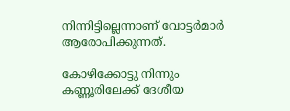നിന്നിട്ടില്ലെന്നാണ് വോട്ടര്‍മാര്‍ ആരോപിക്കുന്നത്.

കോഴിക്കോട്ടു നിന്നും കണ്ണൂരിലേക്ക് ദേശീയ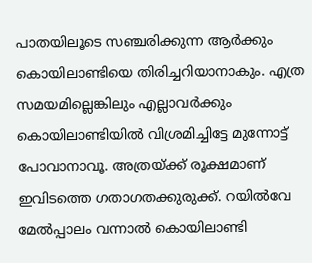പാതയിലൂടെ സഞ്ചരിക്കുന്ന ആര്‍ക്കും കൊയിലാണ്ടിയെ തിരിച്ചറിയാനാകും. എത്ര സമയമില്ലെങ്കിലും എല്ലാവര്‍ക്കും കൊയിലാണ്ടിയില്‍ വിശ്രമിച്ചിട്ടേ മുന്നോട്ട് പോവാനാവൂ. അത്രയ്‌ക്ക് രൂക്ഷമാണ് ഇവിടത്തെ ഗതാഗതക്കുരുക്ക്. റയില്‍വേ മേല്‍പ്പാലം വന്നാല്‍ കൊയിലാണ്ടി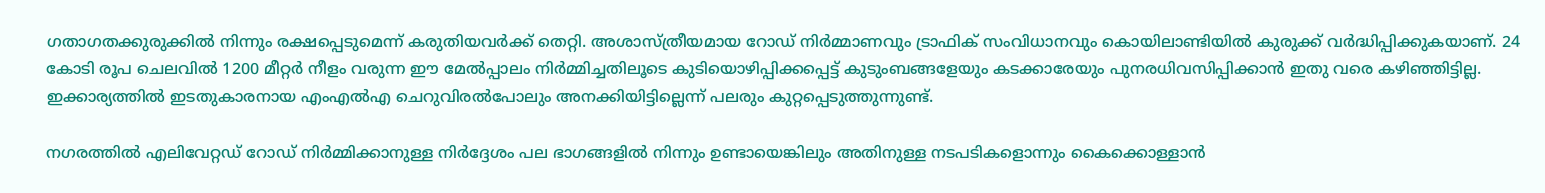ഗതാഗതക്കുരുക്കില്‍ നിന്നും രക്ഷപ്പെടുമെന്ന് കരുതിയവര്‍ക്ക് തെറ്റി. അശാസ്ത്രീയമായ റോഡ് നിര്‍മ്മാണവും ട്രാഫിക് സംവിധാനവും കൊയിലാണ്ടിയില്‍ കുരുക്ക് വര്‍ദ്ധിപ്പിക്കുകയാണ്. 24 കോടി രൂപ ചെലവില്‍ 1200 മീറ്റര്‍ നീളം വരുന്ന ഈ മേല്‍പ്പാലം നിര്‍മ്മിച്ചതിലൂടെ കുടിയൊഴിപ്പിക്കപ്പെട്ട് കുടുംബങ്ങളേയും കടക്കാരേയും പുനരധിവസിപ്പിക്കാന്‍ ഇതു വരെ കഴിഞ്ഞിട്ടില്ല. ഇക്കാര്യത്തില്‍ ഇടതുകാരനായ എംഎല്‍എ ചെറുവിരല്‍പോലും അനക്കിയിട്ടില്ലെന്ന് പലരും കുറ്റപ്പെടുത്തുന്നുണ്ട്.

നഗരത്തില്‍ എലിവേറ്റഡ് റോഡ് നിര്‍മ്മിക്കാനുള്ള നിര്‍ദ്ദേശം പല ഭാഗങ്ങളില്‍ നിന്നും ഉണ്ടായെങ്കിലും അതിനുള്ള നടപടികളൊന്നും കൈക്കൊള്ളാന്‍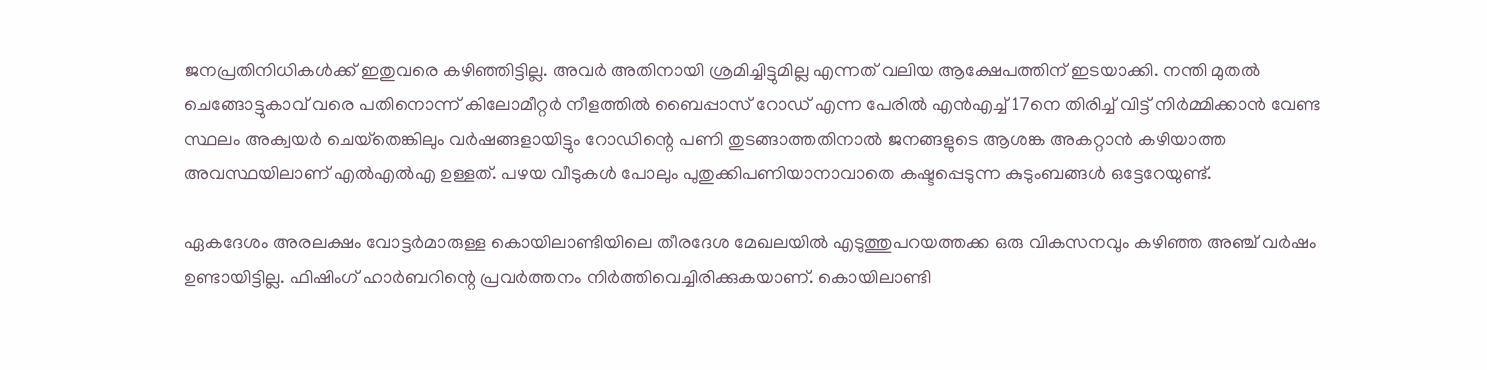ജനപ്രതിനിധികള്‍ക്ക് ഇതുവരെ കഴിഞ്ഞിട്ടില്ല. അവര്‍ അതിനായി ശ്രമിച്ചിട്ടുമില്ല എന്നത് വലിയ ആക്ഷേപത്തിന് ഇടയാക്കി. നന്തി മുതല്‍ ചെങ്ങോട്ടുകാവ് വരെ പതിനൊന്ന് കിലോമീറ്റര്‍ നീളത്തില്‍ ബൈപ്പാസ് റോഡ് എന്ന പേരില്‍ എന്‍എച്ച് 17നെ തിരിച്ച് വിട്ട് നിര്‍മ്മിക്കാന്‍ വേണ്ട സ്ഥലം അക്വയര്‍ ചെയ്‌തെങ്കിലും വര്‍ഷങ്ങളായിട്ടും റോഡിന്റെ പണി തുടങ്ങാത്തതിനാല്‍ ജനങ്ങളുടെ ആശങ്ക അകറ്റാന്‍ കഴിയാത്ത അവസ്ഥയിലാണ് എല്‍എല്‍എ ഉള്ളത്. പഴയ വീടുകള്‍ പോലും പുതുക്കിപണിയാനാവാതെ കഷ്ടപ്പെടുന്ന കുടുംബങ്ങള്‍ ഒട്ടേറേയുണ്ട്.

ഏകദേശം അരലക്ഷം വോട്ടര്‍മാരുള്ള കൊയിലാണ്ടിയിലെ തീരദേശ മേഖലയില്‍ എടുത്തുപറയത്തക്ക ഒരു വികസനവും കഴിഞ്ഞ അഞ്ച് വര്‍ഷം ഉണ്ടായിട്ടില്ല. ഫിഷിംഗ് ഹാര്‍ബറിന്റെ പ്രവര്‍ത്തനം നിര്‍ത്തിവെച്ചിരിക്കുകയാണ്. കൊയിലാണ്ടി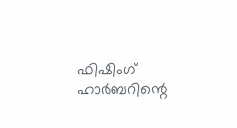ഫിഷിംഗ് ഹാര്‍ബറിന്റെ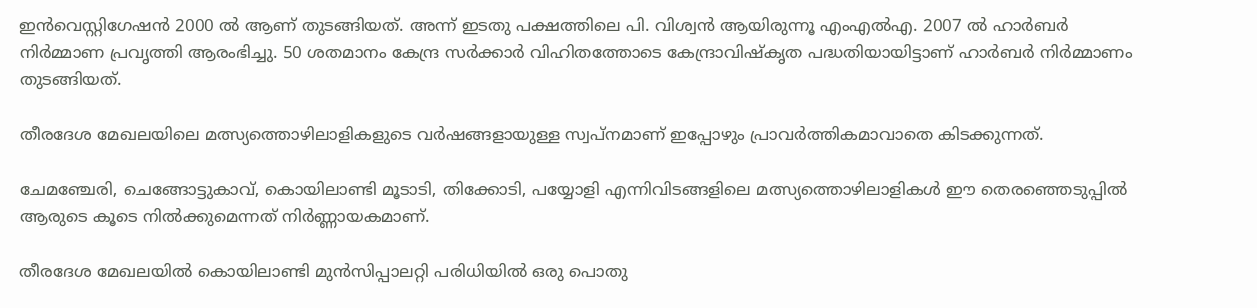ഇന്‍വെസ്റ്റിഗേഷന്‍ 2000 ല്‍ ആണ് തുടങ്ങിയത്. അന്ന് ഇടതു പക്ഷത്തിലെ പി. വിശ്വന്‍ ആയിരുന്നൂ എംഎല്‍എ. 2007 ല്‍ ഹാര്‍ബര്‍ നിര്‍മ്മാണ പ്രവൃത്തി ആരംഭിച്ചു. 50 ശതമാനം കേന്ദ്ര സര്‍ക്കാര്‍ വിഹിതത്തോടെ കേന്ദ്രാവിഷ്‌കൃത പദ്ധതിയായിട്ടാണ് ഹാര്‍ബര്‍ നിര്‍മ്മാണം തുടങ്ങിയത്.

തീരദേശ മേഖലയിലെ മത്സ്യത്തൊഴിലാളികളുടെ വര്‍ഷങ്ങളായുള്ള സ്വപ്നമാണ് ഇപ്പോഴും പ്രാവര്‍ത്തികമാവാതെ കിടക്കുന്നത്.

ചേമഞ്ചേരി, ചെങ്ങോട്ടുകാവ്, കൊയിലാണ്ടി മൂടാടി, തിക്കോടി, പയ്യോളി എന്നിവിടങ്ങളിലെ മത്സ്യത്തൊഴിലാളികള്‍ ഈ തെരഞ്ഞെടുപ്പില്‍ ആരുടെ കൂടെ നില്‍ക്കുമെന്നത് നിര്‍ണ്ണായകമാണ്.

തീരദേശ മേഖലയില്‍ കൊയിലാണ്ടി മുന്‍സിപ്പാലറ്റി പരിധിയില്‍ ഒരു പൊതു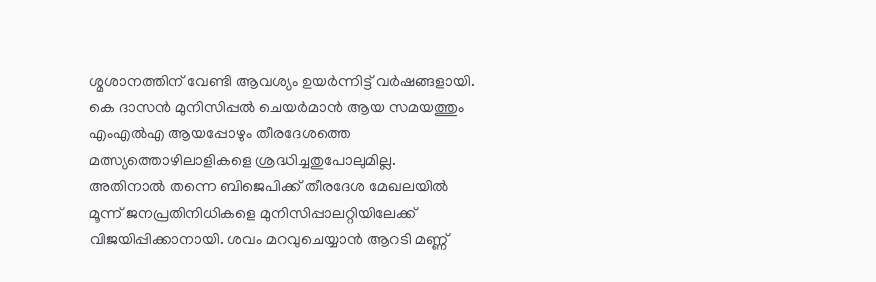ശ്മശാനത്തിന് വേണ്ടി ആവശ്യം ഉയര്‍ന്നിട്ട് വര്‍ഷങ്ങളായി. കെ ദാസന്‍ മുനിസിപ്പല്‍ ചെയര്‍മാന്‍ ആയ സമയത്തും എംഎല്‍എ ആയപ്പോഴും തീരദേശത്തെ മത്സ്യത്തൊഴിലാളികളെ ശ്രദ്ധിച്ചതുപോലുമില്ല. അതിനാല്‍ തന്നെ ബിജെപിക്ക് തീരദേശ മേഖലയില്‍ മൂന്ന് ജനപ്രതിനിധികളെ മുനിസിപ്പാലറ്റിയിലേക്ക് വിജയിപ്പിക്കാനായി. ശവം മറവുചെയ്യാന്‍ ആറടി മണ്ണ്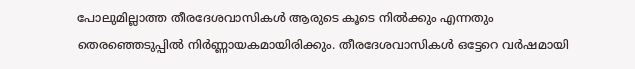പോലുമില്ലാത്ത തീരദേശവാസികള്‍ ആരുടെ കൂടെ നില്‍ക്കും എന്നതും തെരഞ്ഞെടുപ്പില്‍ നിര്‍ണ്ണായകമായിരിക്കും. തീരദേശവാസികള്‍ ഒട്ടേറെ വര്‍ഷമായി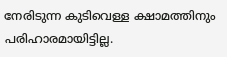നേരിടുന്ന കുടിവെള്ള ക്ഷാമത്തിനും പരിഹാരമായിട്ടില്ല.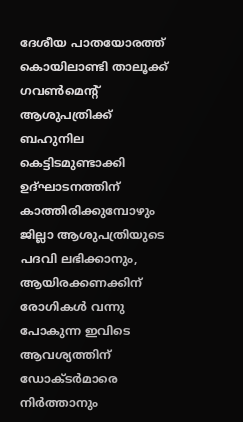ദേശീയ പാതയോരത്ത് കൊയിലാണ്ടി താലൂക്ക് ഗവണ്‍മെന്റ് ആശുപത്രിക്ക് ബഹുനില കെട്ടിടമുണ്ടാക്കി ഉദ്ഘാടനത്തിന് കാത്തിരിക്കുമ്പോഴും ജില്ലാ ആശുപത്രിയുടെ പദവി ലഭിക്കാനും, ആയിരക്കണക്കിന് രോഗികള്‍ വന്നു പോകുന്ന ഇവിടെ ആവശ്യത്തിന് ഡോക്ടര്‍മാരെ നിര്‍ത്താനും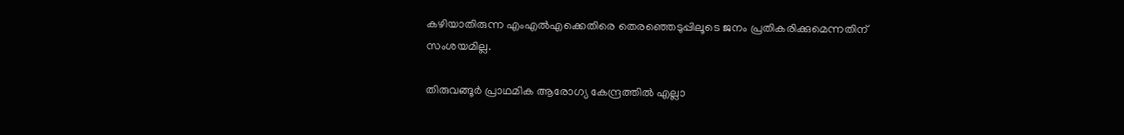കഴിയാതിരുന്ന എംഎല്‍എക്കെതിരെ തെരഞ്ഞെടുപ്പിലൂടെ ജനം പ്രതികരിക്കുമെന്നതിന് സംശയമില്ല.

തിരുവങ്ങൂര്‍ പ്രാഥമിക ആരോഗ്യ കേന്ദ്രത്തില്‍ എല്ലാ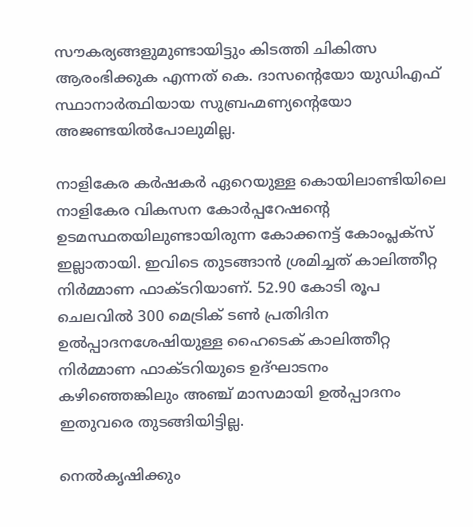സൗകര്യങ്ങളുമുണ്ടായിട്ടും കിടത്തി ചികിത്സ ആരംഭിക്കുക എന്നത് കെ. ദാസന്റെയോ യുഡിഎഫ് സ്ഥാനാര്‍ത്ഥിയായ സുബ്രഹ്മണ്യന്റെയോ അജണ്ടയില്‍പോലുമില്ല.

നാളികേര കര്‍ഷകര്‍ ഏറെയുള്ള കൊയിലാണ്ടിയിലെ നാളികേര വികസന കോര്‍പ്പറേഷന്റെ ഉടമസ്ഥതയിലുണ്ടായിരുന്ന കോക്കനട്ട് കോംപ്ലക്‌സ് ഇല്ലാതായി. ഇവിടെ തുടങ്ങാന്‍ ശ്രമിച്ചത് കാലിത്തീറ്റ നിര്‍മ്മാണ ഫാക്ടറിയാണ്. 52.90 കോടി രൂപ ചെലവില്‍ 300 മെട്രിക് ടണ്‍ പ്രതിദിന ഉല്‍പ്പാദനശേഷിയുള്ള ഹൈടെക് കാലിത്തീറ്റ നിര്‍മ്മാണ ഫാക്ടറിയുടെ ഉദ്ഘാടനം കഴിഞ്ഞെങ്കിലും അഞ്ച് മാസമായി ഉല്‍പ്പാദനം ഇതുവരെ തുടങ്ങിയിട്ടില്ല.

നെല്‍കൃഷിക്കും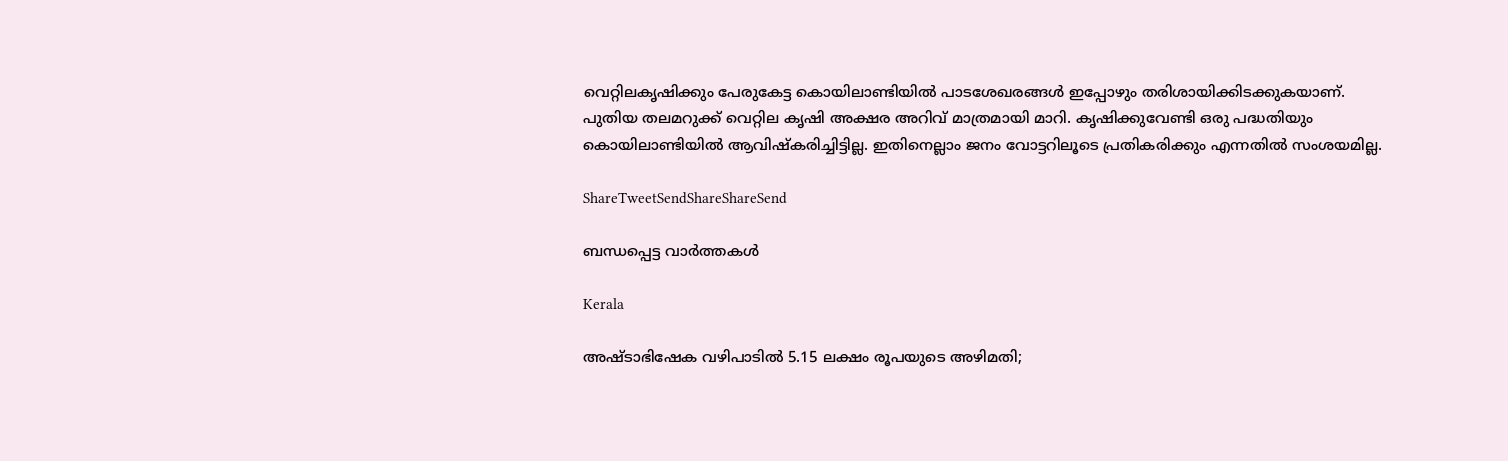വെറ്റിലകൃഷിക്കും പേരുകേട്ട കൊയിലാണ്ടിയില്‍ പാടശേഖരങ്ങള്‍ ഇപ്പോഴും തരിശായിക്കിടക്കുകയാണ്. പുതിയ തലമറുക്ക് വെറ്റില കൃഷി അക്ഷര അറിവ് മാത്രമായി മാറി. കൃഷിക്കുവേണ്ടി ഒരു പദ്ധതിയും കൊയിലാണ്ടിയില്‍ ആവിഷ്‌കരിച്ചിട്ടില്ല. ഇതിനെല്ലാം ജനം വോട്ടറിലൂടെ പ്രതികരിക്കും എന്നതില്‍ സംശയമില്ല.

ShareTweetSendShareShareSend

ബന്ധപ്പെട്ട വാര്‍ത്തകള്‍

Kerala

അഷ്ടാഭിഷേക വഴിപാടിൽ 5.15 ലക്ഷം രൂപയുടെ അഴിമതി;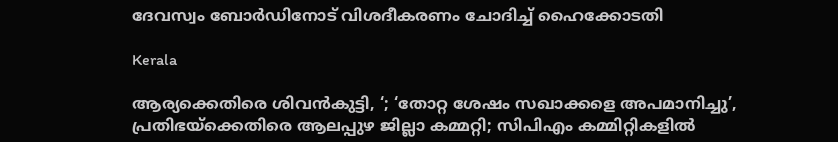ദേവസ്വം ബോർഡിനോട് വിശദീകരണം ചോദിച്ച് ഹൈക്കോടതി

Kerala

ആര്യക്കെതിരെ ശിവൻകുട്ടി, ‘; ‘തോറ്റ ശേഷം സഖാക്കളെ അപമാനിച്ചു’, പ്രതിഭയ്‌ക്കെതിരെ ആലപ്പുഴ ജില്ലാ കമ്മറ്റി; സിപിഎം കമ്മിറ്റികളിൽ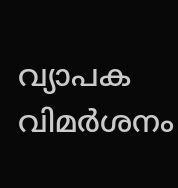വ്യാപക വിമർശനം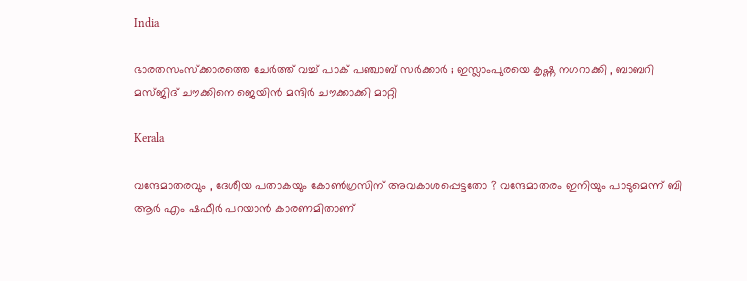India

ഭാരതസംസ്ക്കാരത്തെ ചേർത്ത് വച്ച് പാക് പഞ്ചാബ് സർക്കാർ ; ഇസ്ലാംപുരയെ കൃഷ്ണ നഗറാക്കി , ബാബറി മസ്ജിദ് ചൗക്കിനെ ജെയിൻ മന്ദിർ ചൗക്കാക്കി മാറ്റി

Kerala

വന്ദേമാതരവും , ദേശീയ പതാകയും കോൺഗ്രസിന് അവകാശപ്പെട്ടതോ ? വന്ദേമാതരം ഇനിയും പാടുമെന്ന് ബി ആർ എം ഷഫീർ പറയാൻ കാരണമിതാണ്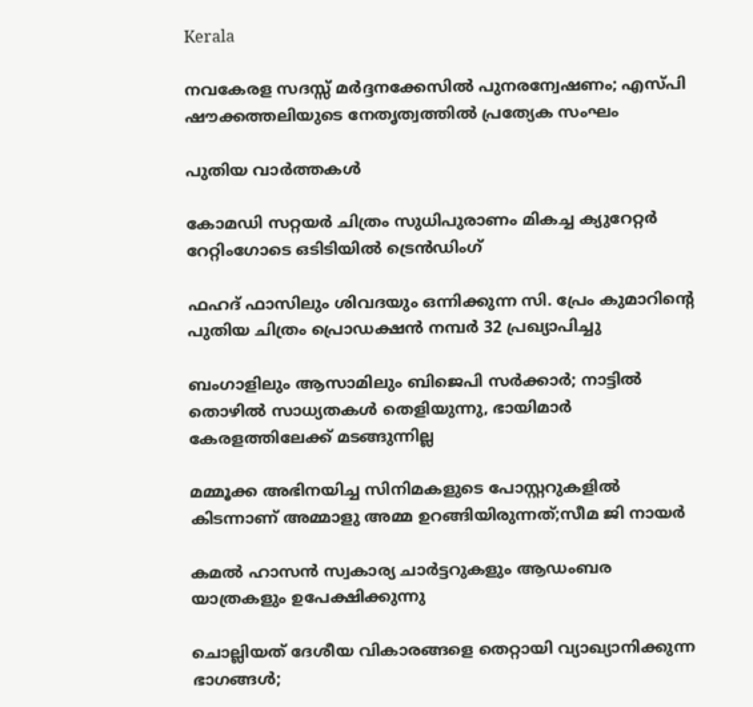Kerala

നവകേരള സദസ്സ് മർദ്ദനക്കേസിൽ പുനരന്വേഷണം; എസ്പി ഷൗക്കത്തലിയുടെ നേതൃത്വത്തിൽ പ്രത്യേക സംഘം

പുതിയ വാര്‍ത്തകള്‍

കോമഡി സറ്റയർ ചിത്രം സുധിപുരാണം മികച്ച ക്യുറേറ്റർ റേറ്റിംഗോടെ ഒടിടിയിൽ ട്രെൻഡിംഗ്

ഫഹദ് ഫാസിലും ശിവദയും ഒന്നിക്കുന്ന സി. പ്രേം കുമാറിന്റെ പുതിയ ചിത്രം പ്രൊഡക്ഷൻ നമ്പർ 32 പ്രഖ്യാപിച്ചു

ബംഗാളിലും ആസാമിലും ബിജെപി സര്‍ക്കാര്‍; നാട്ടില്‍ തൊഴില്‍ സാധ്യതകള്‍ തെളിയുന്നു, ഭായിമാര്‍ കേരളത്തിലേക്ക് മടങ്ങുന്നില്ല

മമ്മൂക്ക അഭിനയിച്ച സിനിമകളുടെ പോസ്റ്ററുകളിൽ കിടന്നാണ് അമ്മാളു അമ്മ ഉറങ്ങിയിരുന്നത്;സീമ ജി നായർ

കമൽ ഹാസൻ സ്വകാര്യ ചാർട്ടറുകളും ആഡംബര യാത്രകളും ഉപേക്ഷിക്കുന്നു

ചൊല്ലിയത് ദേശീയ വികാരങ്ങളെ തെറ്റായി വ്യാഖ്യാനിക്കുന്ന ഭാഗങ്ങൾ;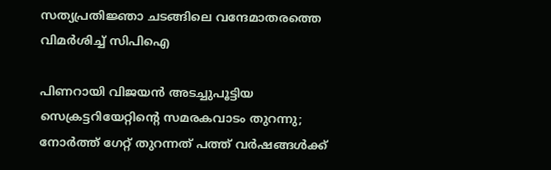സത്യപ്രതിജ്ഞാ ചടങ്ങിലെ വന്ദേമാതരത്തെ വിമർശിച്ച് സിപിഐ

പിണറായി വിജയൻ അടച്ചുപൂട്ടിയ സെക്രട്ടറിയേറ്റിന്റെ സമരകവാടം തുറന്നു; നോർത്ത് ഗേറ്റ് തുറന്നത് പത്ത് വർഷങ്ങൾക്ക്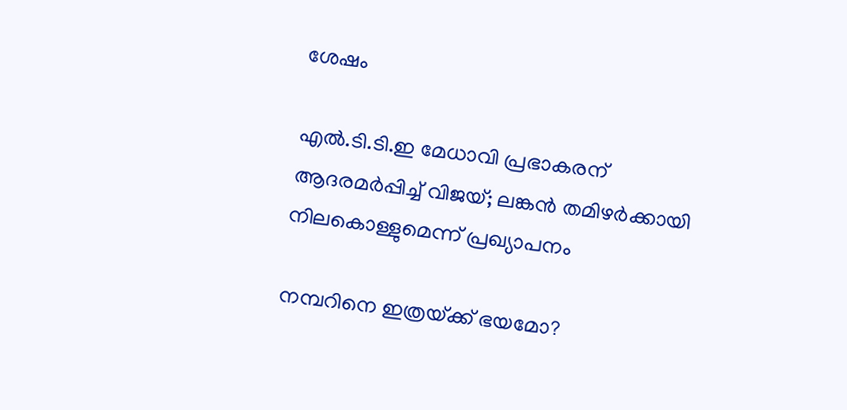ശേഷം

എൽ.ടി.ടി.ഇ മേധാവി പ്രഭാകരന് ആദരമർപ്പിച്ച് വിജയ്; ലങ്കൻ തമിഴർക്കായി നിലകൊള്ളുമെന്ന് പ്രഖ്യാപനം

നമ്പറിനെ ഇത്രയ്‌ക്ക് ഭയമോ?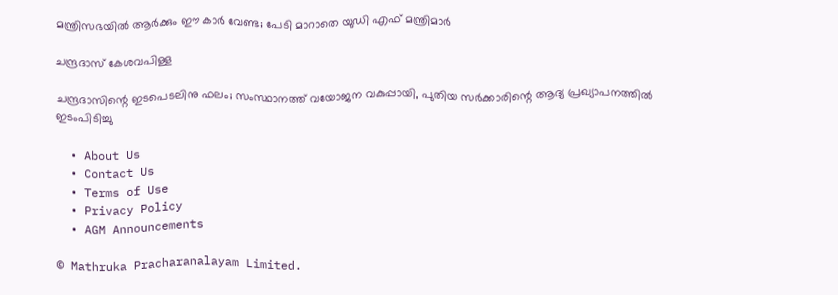മന്ത്രിസഭയില്‍ ആര്‍ക്കും ഈ കാര്‍ വേണ്ട; പേടി മാറാതെ യുഡി എഫ് മന്ത്രിമാർ

ചന്ദ്രദാസ് കേശവപിള്ള

ചന്ദ്രദാസിന്റെ ഇടപെടലിനു ഫലം; സംസ്ഥാനത്ത് വയോജന വകുപ്പായി, പുതിയ സര്‍ക്കാരിന്റെ ആദ്യ പ്രഖ്യാപനത്തില്‍ ഇടംപിടിച്ചു

  • About Us
  • Contact Us
  • Terms of Use
  • Privacy Policy
  • AGM Announcements

© Mathruka Pracharanalayam Limited.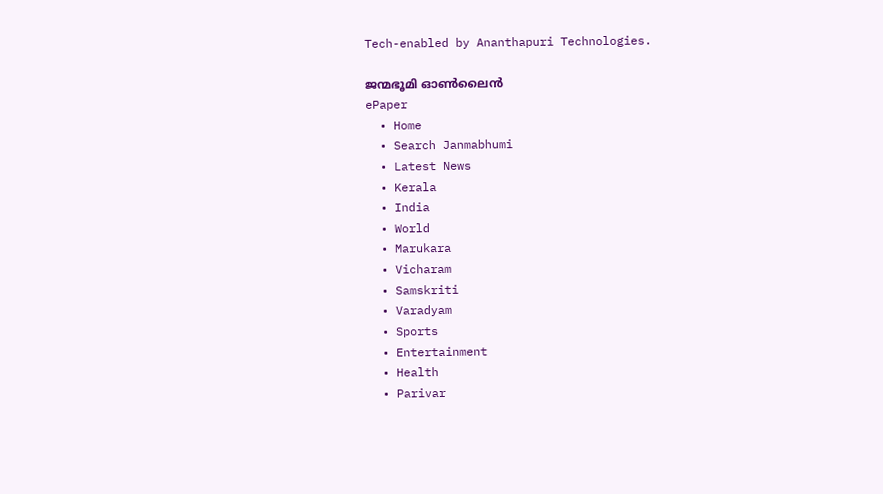Tech-enabled by Ananthapuri Technologies.

ജന്മഭൂമി ഓണ്‍ലൈന്‍
ePaper
  • Home
  • Search Janmabhumi
  • Latest News
  • Kerala
  • India
  • World
  • Marukara
  • Vicharam
  • Samskriti
  • Varadyam
  • Sports
  • Entertainment
  • Health
  • Parivar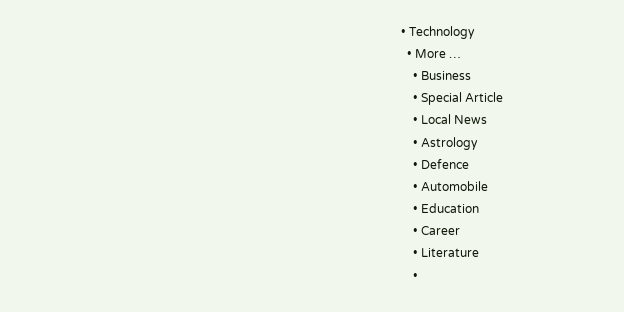• Technology
  • More …
    • Business
    • Special Article
    • Local News
    • Astrology
    • Defence
    • Automobile
    • Education
    • Career
    • Literature
    •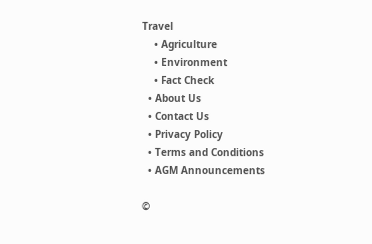Travel
    • Agriculture
    • Environment
    • Fact Check
  • About Us
  • Contact Us
  • Privacy Policy
  • Terms and Conditions
  • AGM Announcements

©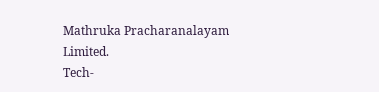Mathruka Pracharanalayam Limited.
Tech-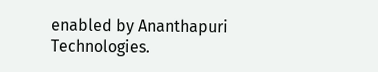enabled by Ananthapuri Technologies.